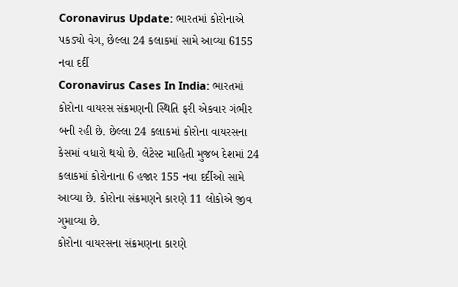Coronavirus Update: ભારતમાં કોરોનાએ પકડ્યો વેગ, છેલ્લા 24 કલાકમાં સામે આવ્યા 6155 નવા દર્દી
Coronavirus Cases In India: ભારતમાં કોરોના વાયરસ સંક્રમણની સ્થિતિ ફરી એકવાર ગંભીર બની રહી છે. છેલ્લા 24 કલાકમાં કોરોના વાયરસના કેસમાં વધારો થયો છે. લેટેસ્ટ માહિતી મુજબ દેશમાં 24 કલાકમાં કોરોનાના 6 હજાર 155 નવા દર્દીઓ સામે આવ્યા છે. કોરોના સંક્રમણને કારણે 11 લોકોએ જીવ ગુમાવ્યા છે.
કોરોના વાયરસના સંક્રમણના કારણે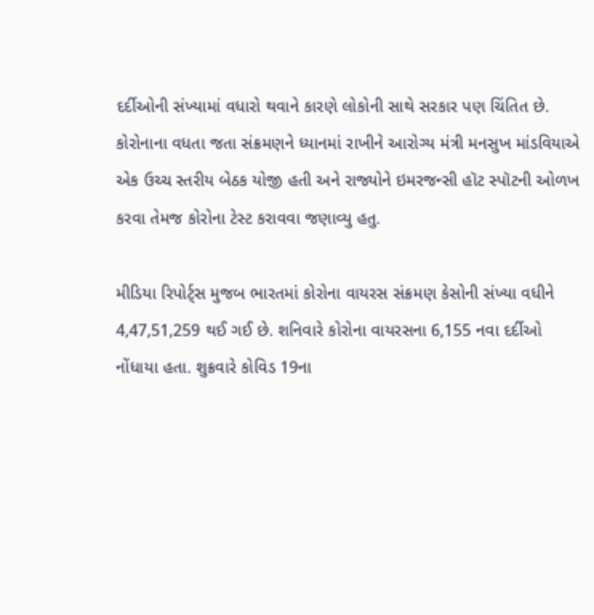દર્દીઓની સંખ્યામાં વધારો થવાને કારણે લોકોની સાથે સરકાર પણ ચિંતિત છે. કોરોનાના વધતા જતા સંક્રમણને ધ્યાનમાં રાખીને આરોગ્ય મંત્રી મનસુખ માંડવિયાએ એક ઉચ્ચ સ્તરીય બેઠક યોજી હતી અને રાજ્યોને ઇમરજન્સી હૉટ સ્પૉટની ઓળખ કરવા તેમજ કોરોના ટેસ્ટ કરાવવા જણાવ્યુ હતુ.

મીડિયા રિપોર્ટ્સ મુજબ ભારતમાં કોરોના વાયરસ સંક્રમણ કેસોની સંખ્યા વધીને 4,47,51,259 થઈ ગઈ છે. શનિવારે કોરોના વાયરસના 6,155 નવા દર્દીઓ નોંધાયા હતા. શુક્રવારે કોવિડ 19ના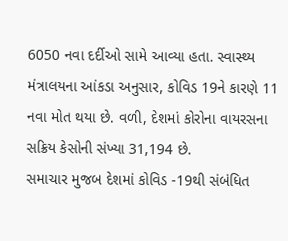6050 નવા દર્દીઓ સામે આવ્યા હતા. સ્વાસ્થ્ય મંત્રાલયના આંકડા અનુસાર, કોવિડ 19ને કારણે 11 નવા મોત થયા છે. વળી, દેશમાં કોરોના વાયરસના સક્રિય કેસોની સંખ્યા 31,194 છે.
સમાચાર મુજબ દેશમાં કોવિડ -19થી સંબંધિત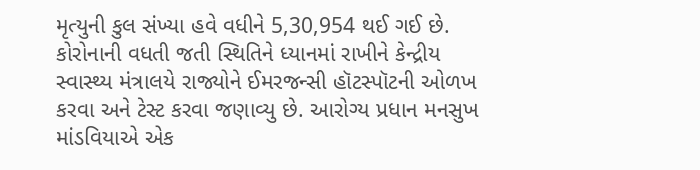મૃત્યુની કુલ સંખ્યા હવે વધીને 5,30,954 થઈ ગઈ છે. કોરોનાની વધતી જતી સ્થિતિને ધ્યાનમાં રાખીને કેન્દ્રીય સ્વાસ્થ્ય મંત્રાલયે રાજ્યોને ઈમરજન્સી હૉટસ્પૉટની ઓળખ કરવા અને ટેસ્ટ કરવા જણાવ્યુ છે. આરોગ્ય પ્રધાન મનસુખ માંડવિયાએ એક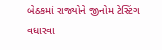બેઠકમાં રાજ્યોને જીનોમ ટેસ્ટિંગ વધારવા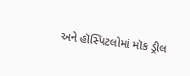અને હૉસ્પિટલોમાં મૉક ડ્રીલ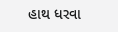હાથ ધરવા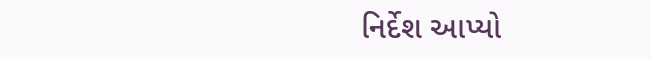નિર્દેશ આપ્યો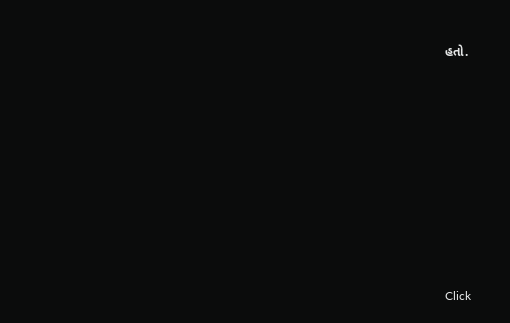હતો.












Click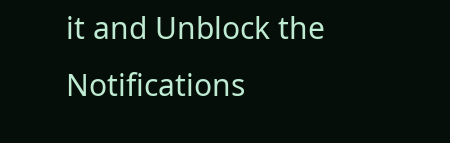it and Unblock the Notifications